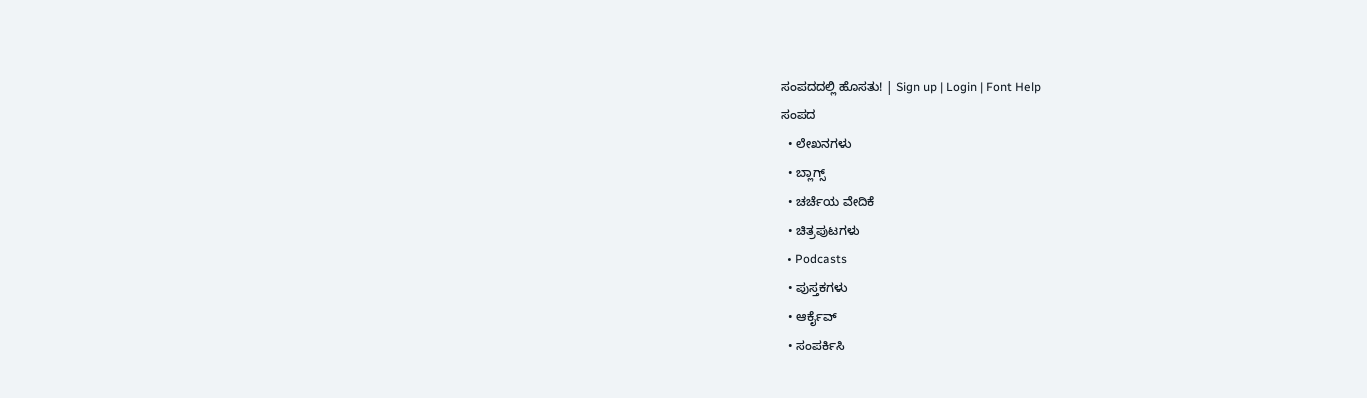ಸಂಪದದಲ್ಲಿ ಹೊಸತು! | Sign up | Login | Font Help
ಸಂಪದ
  • ಲೇಖನಗಳು
  • ಬ್ಲಾಗ್ಸ್
  • ಚರ್ಚೆಯ ವೇದಿಕೆ
  • ಚಿತ್ರಪುಟಗಳು
  • Podcasts
  • ಪುಸ್ತಕಗಳು
  • ಆರ್ಕೈವ್
  • ಸಂಪರ್ಕಿಸಿ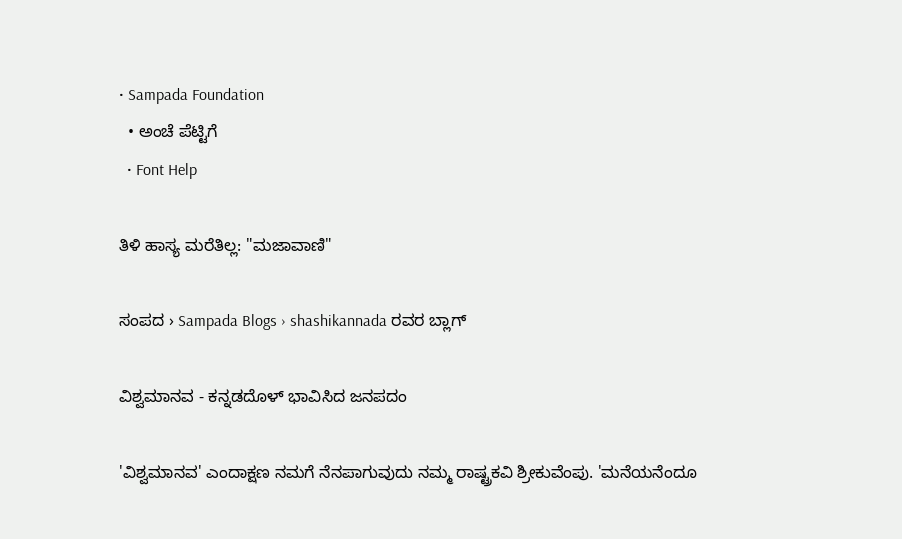• Sampada Foundation
  • ಅಂಚೆ ಪೆಟ್ಟಿಗೆ
  • Font Help

ತಿಳಿ ಹಾಸ್ಯ ಮರೆತಿಲ್ಲ: "ಮಜಾವಾಣಿ"

ಸಂಪದ › Sampada Blogs › shashikannada ರವರ ಬ್ಲಾಗ್

ವಿಶ್ವಮಾನವ - ಕನ್ನಡದೊಳ್ ಭಾವಿಸಿದ ಜನಪದಂ

'ವಿಶ್ವಮಾನವ' ಎಂದಾಕ್ಷಣ ನಮಗೆ ನೆನಪಾಗುವುದು ನಮ್ಮ ರಾಷ್ಟ್ರಕವಿ ಶ್ರೀಕುವೆಂಪು. 'ಮನೆಯನೆಂದೂ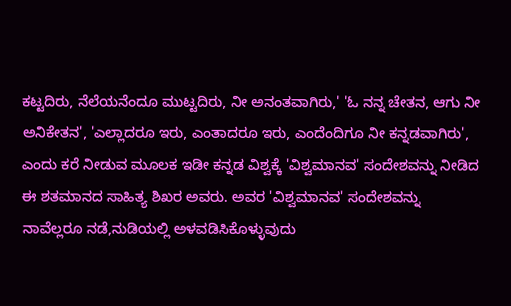ಕಟ್ಟದಿರು, ನೆಲೆಯನೆಂದೂ ಮುಟ್ಟದಿರು, ನೀ ಅನಂತವಾಗಿರು,' 'ಓ ನನ್ನ ಚೇತನ, ಆಗು ನೀ ಅನಿಕೇತನ', 'ಎಲ್ಲಾದರೂ ಇರು, ಎಂತಾದರೂ ಇರು, ಎಂದೆಂದಿಗೂ ನೀ ಕನ್ನಡವಾಗಿರು', ಎಂದು ಕರೆ ನೀಡುವ ಮೂಲಕ ಇಡೀ ಕನ್ನಡ ವಿಶ್ವಕ್ಕೆ 'ವಿಶ್ವಮಾನವ' ಸಂದೇಶವನ್ನು ನೀಡಿದ ಈ ಶತಮಾನದ ಸಾಹಿತ್ಯ ಶಿಖರ ಅವರು. ಅವರ 'ವಿಶ್ವಮಾನವ' ಸಂದೇಶವನ್ನು ನಾವೆಲ್ಲರೂ ನಡೆ,ನುಡಿಯಲ್ಲಿ ಅಳವಡಿಸಿಕೊಳ್ಳುವುದು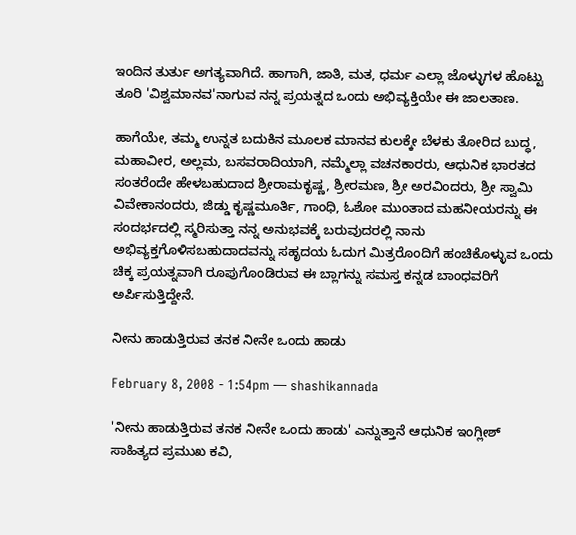ಇಂದಿನ ತುರ್ತು ಅಗತ್ಯವಾಗಿದೆ. ಹಾಗಾಗಿ, ಜಾತಿ, ಮತ, ಧರ್ಮ ಎಲ್ಲಾ ಜೊಳ್ಳುಗಳ ಹೊಟ್ಟು ತೂರಿ 'ವಿಶ್ವಮಾನವ'ನಾಗುವ ನನ್ನ ಪ್ರಯತ್ನದ ಒಂದು ಅಭಿವ್ಯಕ್ತಿಯೇ ಈ ಜಾಲತಾಣ.

ಹಾಗೆಯೇ, ತಮ್ಮ ಉನ್ನತ ಬದುಕಿನ ಮೂಲಕ ಮಾನವ ಕುಲಕ್ಕೇ ಬೆಳಕು ತೋರಿದ ಬುದ್ಧ, ಮಹಾವೀರ, ಅಲ್ಲಮ, ಬಸವರಾದಿಯಾಗಿ, ನಮ್ಮೆಲ್ಲಾ ವಚನಕಾರರು, ಆಧುನಿಕ ಭಾರತದ ಸಂತರೆಂದೇ ಹೇಳಬಹುದಾದ ಶ್ರೀರಾಮಕೃಷ್ಣ, ಶ್ರೀರಮಣ, ಶ್ರೀ ಅರವಿಂದರು, ಶ್ರೀ ಸ್ವಾಮಿ ವಿವೇಕಾನಂದರು, ಜಿಡ್ಡು ಕೃಷ್ಣಮೂರ್ತಿ, ಗಾಂಧಿ, ಓಶೋ ಮುಂತಾದ ಮಹನೀಯರನ್ನು ಈ ಸಂದರ್ಭದಲ್ಲಿ ಸ್ಮರಿಸುತ್ತಾ ನನ್ನ ಅನುಭವಕ್ಕೆ ಬರುವುದರಲ್ಲಿ ನಾನು ಅಭಿವ್ಯಕ್ತಗೊಳಿಸಬಹುದಾದವನ್ನು ಸಹೃದಯ ಓದುಗ ಮಿತ್ರರೊಂದಿಗೆ ಹಂಚಿಕೊಳ್ಳುವ ಒಂದು ಚಿಕ್ಕ ಪ್ರಯತ್ನವಾಗಿ ರೂಪುಗೊಂಡಿರುವ ಈ ಬ್ಲಾಗನ್ನು ಸಮಸ್ತ ಕನ್ನಡ ಬಾಂಧವರಿಗೆ ಅರ್ಪಿಸುತ್ತಿದ್ದೇನೆ.

ನೀನು ಹಾಡುತ್ತಿರುವ ತನಕ ನೀನೇ ಒಂದು ಹಾಡು

February 8, 2008 - 1:54pm — shashikannada

'ನೀನು ಹಾಡುತ್ತಿರುವ ತನಕ ನೀನೇ ಒಂದು ಹಾಡು' ಎನ್ನುತ್ತಾನೆ ಆಧುನಿಕ ಇಂಗ್ಲೀಶ್ ಸಾಹಿತ್ಯದ ಪ್ರಮುಖ ಕವಿ,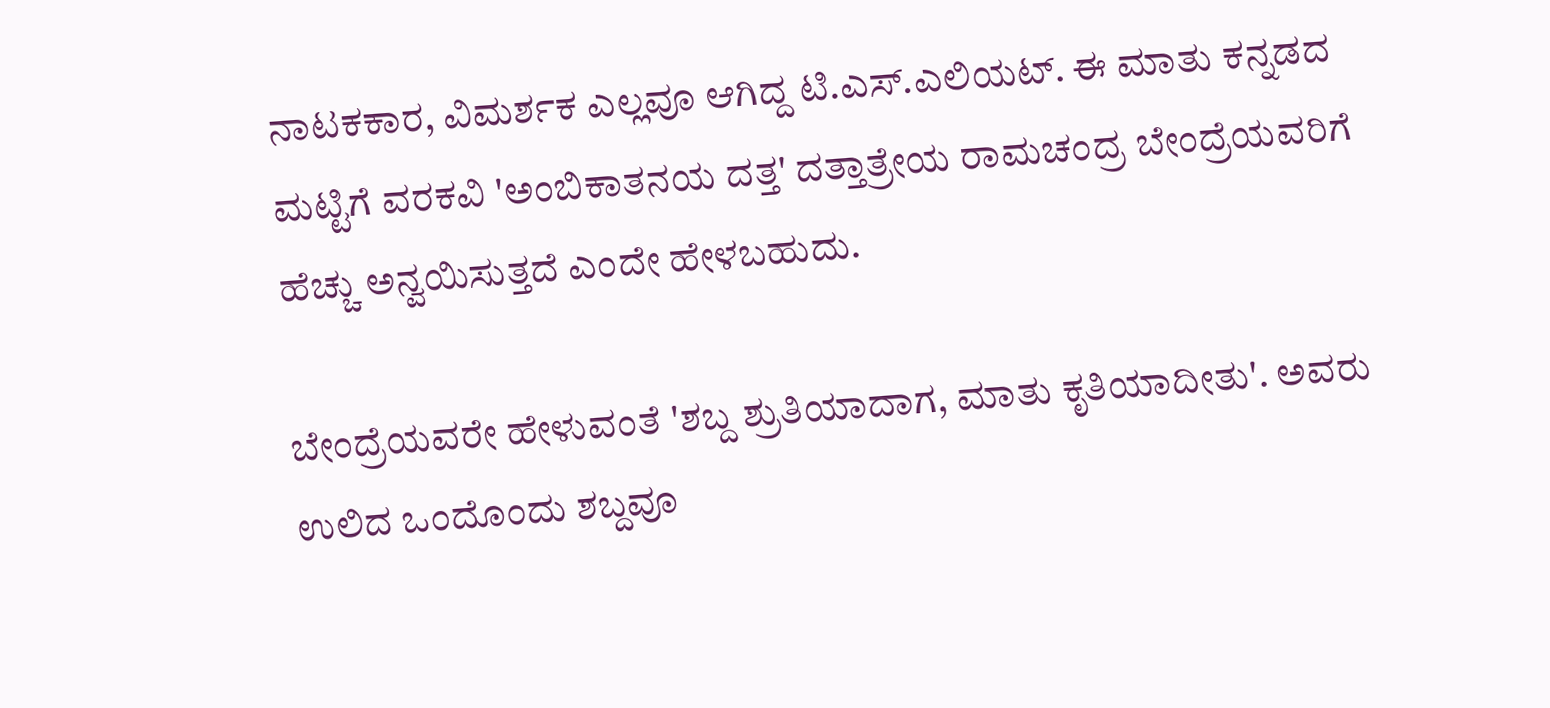ನಾಟಕಕಾರ, ವಿಮರ್ಶಕ ಎಲ್ಲವೂ ಆಗಿದ್ದ ಟಿ.ಎಸ್.ಎಲಿಯಟ್. ಈ ಮಾತು ಕನ್ನಡದ ಮಟ್ಟಿಗೆ ವರಕವಿ 'ಅಂಬಿಕಾತನಯ ದತ್ತ' ದತ್ತಾತ್ರೇಯ ರಾಮಚಂದ್ರ ಬೇಂದ್ರೆಯವರಿಗೆ ಹೆಚ್ಚು ಅನ್ವಯಿಸುತ್ತದೆ ಎಂದೇ ಹೇಳಬಹುದು.

ಬೇಂದ್ರೆಯವರೇ ಹೇಳುವಂತೆ 'ಶಬ್ದ ಶ್ರುತಿಯಾದಾಗ, ಮಾತು ಕೃತಿಯಾದೀತು'. ಅವರು ಉಲಿದ ಒಂದೊಂದು ಶಬ್ದವೂ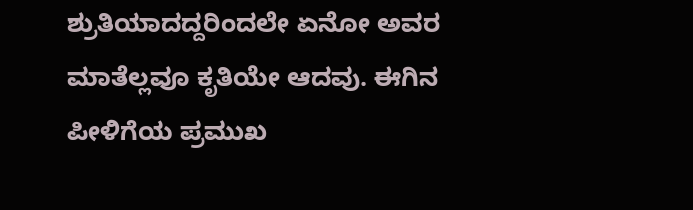ಶ್ರುತಿಯಾದದ್ದರಿಂದಲೇ ಏನೋ ಅವರ ಮಾತೆಲ್ಲವೂ ಕೃತಿಯೇ ಆದವು. ಈಗಿನ ಪೀಳಿಗೆಯ ಪ್ರಮುಖ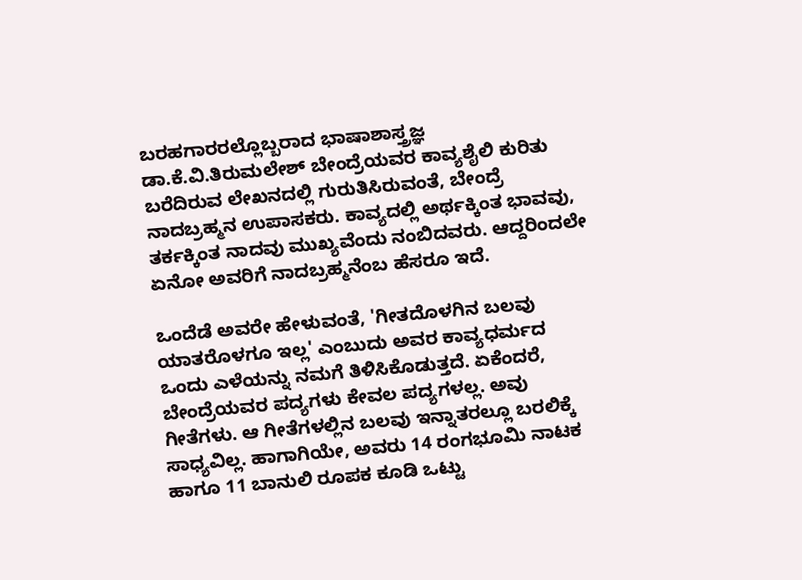ಬರಹಗಾರರಲ್ಲೊಬ್ಬರಾದ ಭಾಷಾಶಾಸ್ತ್ರಜ್ಞ ಡಾ.ಕೆ.ವಿ.ತಿರುಮಲೇಶ್ ಬೇಂದ್ರೆಯವರ ಕಾವ್ಯಶೈಲಿ ಕುರಿತು ಬರೆದಿರುವ ಲೇಖನದಲ್ಲಿ ಗುರುತಿಸಿರುವಂತೆ, ಬೇಂದ್ರೆ ನಾದಬ್ರಹ್ಮನ ಉಪಾಸಕರು. ಕಾವ್ಯದಲ್ಲಿ ಅರ್ಥಕ್ಕಿಂತ ಭಾವವು, ತರ್ಕಕ್ಕಿಂತ ನಾದವು ಮುಖ್ಯವೆಂದು ನಂಬಿದವರು. ಆದ್ದರಿಂದಲೇ ಏನೋ ಅವರಿಗೆ ನಾದಬ್ರಹ್ಮನೆಂಬ ಹೆಸರೂ ಇದೆ.

ಒಂದೆಡೆ ಅವರೇ ಹೇಳುವಂತೆ, 'ಗೀತದೊಳಗಿನ ಬಲವು ಯಾತರೊಳಗೂ ಇಲ್ಲ' ಎಂಬುದು ಅವರ ಕಾವ್ಯಧರ್ಮದ ಒಂದು ಎಳೆಯನ್ನು ನಮಗೆ ತಿಳಿಸಿಕೊಡುತ್ತದೆ. ಏಕೆಂದರೆ, ಬೇಂದ್ರೆಯವರ ಪದ್ಯಗಳು ಕೇವಲ ಪದ್ಯಗಳಲ್ಲ. ಅವು ಗೀತೆಗಳು. ಆ ಗೀತೆಗಳಲ್ಲಿನ ಬಲವು ಇನ್ನಾತರಲ್ಲೂ ಬರಲಿಕ್ಕೆ ಸಾಧ್ಯವಿಲ್ಲ. ಹಾಗಾಗಿಯೇ, ಅವರು 14 ರಂಗಭೂಮಿ ನಾಟಕ ಹಾಗೂ 11 ಬಾನುಲಿ ರೂಪಕ ಕೂಡಿ ಒಟ್ಟು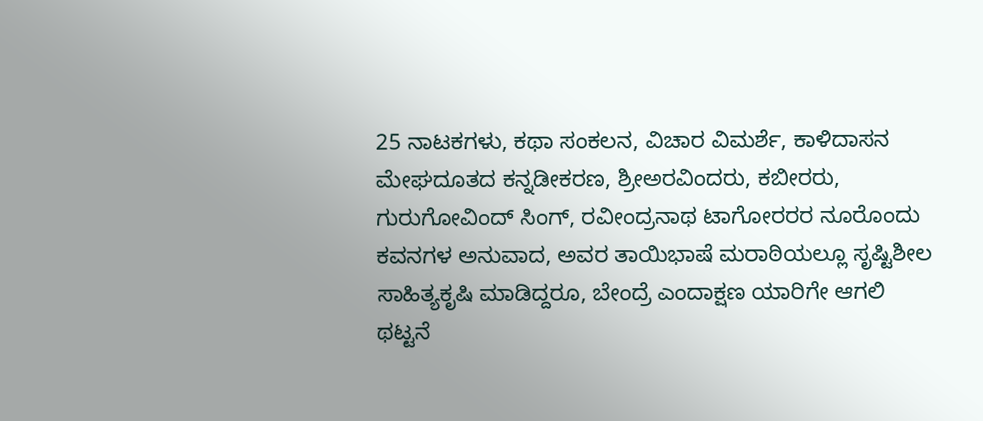25 ನಾಟಕಗಳು, ಕಥಾ ಸಂಕಲನ, ವಿಚಾರ ವಿಮರ್ಶೆ, ಕಾಳಿದಾಸನ ಮೇಘದೂತದ ಕನ್ನಡೀಕರಣ, ಶ್ರೀಅರವಿಂದರು, ಕಬೀರರು, ಗುರುಗೋವಿಂದ್ ಸಿಂಗ್, ರವೀಂದ್ರನಾಥ ಟಾಗೋರರರ ನೂರೊಂದು ಕವನಗಳ ಅನುವಾದ, ಅವರ ತಾಯಿಭಾಷೆ ಮರಾಠಿಯಲ್ಲೂ ಸೃಷ್ಟಿಶೀಲ ಸಾಹಿತ್ಯಕೃಷಿ ಮಾಡಿದ್ದರೂ, ಬೇಂದ್ರೆ ಎಂದಾಕ್ಷಣ ಯಾರಿಗೇ ಆಗಲಿ ಥಟ್ಟನೆ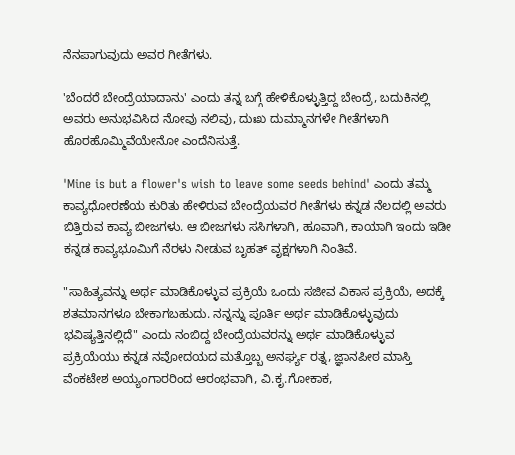ನೆನಪಾಗುವುದು ಅವರ ಗೀತೆಗಳು.

'ಬೆಂದರೆ ಬೇಂದ್ರೆಯಾದಾನು' ಎಂದು ತನ್ನ ಬಗ್ಗೆ ಹೇಳಿಕೊಳ್ಳುತ್ತಿದ್ದ ಬೇಂದ್ರೆ, ಬದುಕಿನಲ್ಲಿ ಅವರು ಅನುಭವಿಸಿದ ನೋವು ನಲಿವು, ದುಃಖ ದುಮ್ಮಾನಗಳೇ ಗೀತೆಗಳಾಗಿ ಹೊರಹೊಮ್ಮಿವೆಯೇನೋ ಎಂದೆನಿಸುತ್ತೆ.

'Mine is but a flower's wish to leave some seeds behind' ಎಂದು ತಮ್ಮ ಕಾವ್ಯಧೋರಣೆಯ ಕುರಿತು ಹೇಳಿರುವ ಬೇಂದ್ರೆಯವರ ಗೀತೆಗಳು ಕನ್ನಡ ನೆಲದಲ್ಲಿ ಅವರು ಬಿತ್ತಿರುವ ಕಾವ್ಯ ಬೀಜಗಳು. ಆ ಬೀಜಗಳು ಸಸಿಗಳಾಗಿ, ಹೂವಾಗಿ, ಕಾಯಾಗಿ ಇಂದು ಇಡೀ ಕನ್ನಡ ಕಾವ್ಯಭೂಮಿಗೆ ನೆರಳು ನೀಡುವ ಬೃಹತ್ ವೃಕ್ಷಗಳಾಗಿ ನಿಂತಿವೆ.

"ಸಾಹಿತ್ಯವನ್ನು ಅರ್ಥ ಮಾಡಿಕೊಳ್ಳುವ ಪ್ರಕ್ರಿಯೆ ಒಂದು ಸಜೀವ ವಿಕಾಸ ಪ್ರಕ್ರಿಯೆ, ಅದಕ್ಕೆ ಶತಮಾನಗಳೂ ಬೇಕಾಗಬಹುದು. ನನ್ನನ್ನು ಪೂರ್ತಿ ಅರ್ಥ ಮಾಡಿಕೊಳ್ಳುವುದು ಭವಿಷ್ಯತ್ತಿನಲ್ಲಿದೆ" ಎಂದು ನಂಬಿದ್ದ ಬೇಂದ್ರೆಯವರನ್ನು ಅರ್ಥ ಮಾಡಿಕೊಳ್ಳುವ ಪ್ರಕ್ರಿಯೆಯು ಕನ್ನಡ ನವೋದಯದ ಮತ್ತೊಬ್ಬ ಅನರ್ಘ್ಯ ರತ್ನ, ಜ್ಞಾನಪೀಠ ಮಾಸ್ತಿ ವೆಂಕಟೇಶ ಅಯ್ಯಂಗಾರರಿಂದ ಆರಂಭವಾಗಿ, ವಿ.ಕೃ.ಗೋಕಾಕ,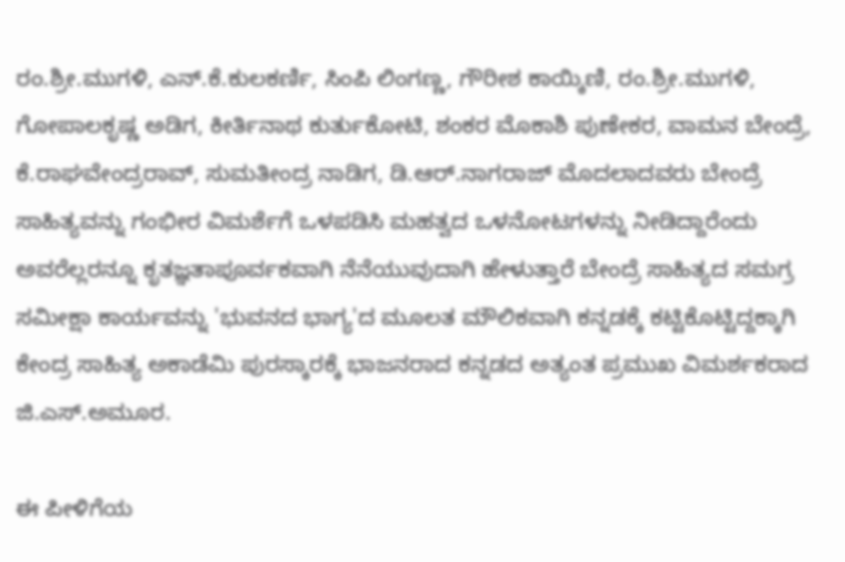ರಂ.ಶ್ರೀ.ಮುಗಳಿ, ಎನ್.ಕೆ.ಕುಲಕರ್ಣಿ, ಸಿಂಪಿ ಲಿಂಗಣ್ಣ, ಗೌರೀಶ ಕಾಯ್ಕಿಣಿ, ರಂ.ಶ್ರೀ.ಮುಗಳಿ, ಗೋಪಾಲಕೃಷ್ಣ ಅಡಿಗ, ಕೀರ್ತಿನಾಥ ಕುರ್ತುಕೋಟಿ, ಶಂಕರ ಮೊಕಾಶಿ ಪುಣೇಕರ, ವಾಮನ ಬೇಂದ್ರೆ, ಕೆ.ರಾಘವೇಂದ್ರರಾವ್, ಸುಮತೀಂದ್ರ ನಾಡಿಗ, ಡಿ.ಆರ್.ನಾಗರಾಜ್ ಮೊದಲಾದವರು ಬೇಂದ್ರೆ ಸಾಹಿತ್ಯವನ್ನು ಗಂಭೀರ ವಿಮರ್ಶೆಗೆ ಒಳಪಡಿಸಿ ಮಹತ್ವದ ಒಳನೋಟಗಳನ್ನು ನೀಡಿದ್ದಾರೆಂದು ಅವರೆಲ್ಲರನ್ನೂ ಕೃತಜ್ಞತಾಪೂರ್ವಕವಾಗಿ ನೆನೆಯುವುದಾಗಿ ಹೇಳುತ್ತಾರೆ ಬೇಂದ್ರೆ ಸಾಹಿತ್ಯದ ಸಮಗ್ರ ಸಮೀಕ್ಷಾ ಕಾರ್ಯವನ್ನು 'ಭುವನದ ಭಾಗ್ಯ'ದ ಮೂಲತ ಮೌಲಿಕವಾಗಿ ಕನ್ನಡಕ್ಕೆ ಕಟ್ಟಿಕೊಟ್ಟಿದ್ದಕ್ಕಾಗಿ ಕೇಂದ್ರ ಸಾಹಿತ್ಯ ಅಕಾಡೆಮಿ ಪುರಸ್ಕಾರಕ್ಕೆ ಭಾಜನರಾದ ಕನ್ನಡದ ಅತ್ಯಂತ ಪ್ರಮುಖ ವಿಮರ್ಶಕರಾದ ಜಿ.ಎಸ್.ಅಮೂರ.

ಈ ಪೀಳಿಗೆಯ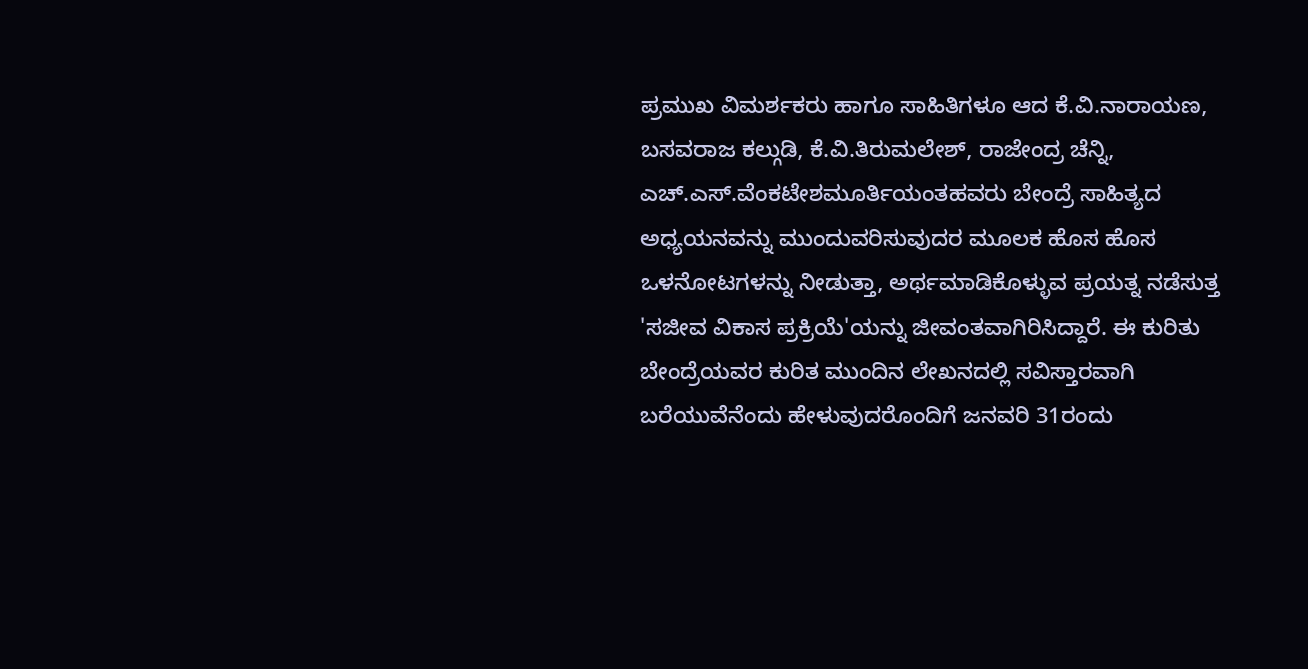ಪ್ರಮುಖ ವಿಮರ್ಶಕರು ಹಾಗೂ ಸಾಹಿತಿಗಳೂ ಆದ ಕೆ.ವಿ.ನಾರಾಯಣ, ಬಸವರಾಜ ಕಲ್ಗುಡಿ, ಕೆ.ವಿ.ತಿರುಮಲೇಶ್, ರಾಜೇಂದ್ರ ಚೆನ್ನಿ, ಎಚ್.ಎಸ್.ವೆಂಕಟೇಶಮೂರ್ತಿಯಂತಹವರು ಬೇಂದ್ರೆ ಸಾಹಿತ್ಯದ ಅಧ್ಯಯನವನ್ನು ಮುಂದುವರಿಸುವುದರ ಮೂಲಕ ಹೊಸ ಹೊಸ ಒಳನೋಟಗಳನ್ನು ನೀಡುತ್ತಾ, ಅರ್ಥಮಾಡಿಕೊಳ್ಳುವ ಪ್ರಯತ್ನ ನಡೆಸುತ್ತ 'ಸಜೀವ ವಿಕಾಸ ಪ್ರಕ್ರಿಯೆ'ಯನ್ನು ಜೀವಂತವಾಗಿರಿಸಿದ್ದಾರೆ. ಈ ಕುರಿತು ಬೇಂದ್ರೆಯವರ ಕುರಿತ ಮುಂದಿನ ಲೇಖನದಲ್ಲಿ ಸವಿಸ್ತಾರವಾಗಿ ಬರೆಯುವೆನೆಂದು ಹೇಳುವುದರೊಂದಿಗೆ ಜನವರಿ 31ರಂದು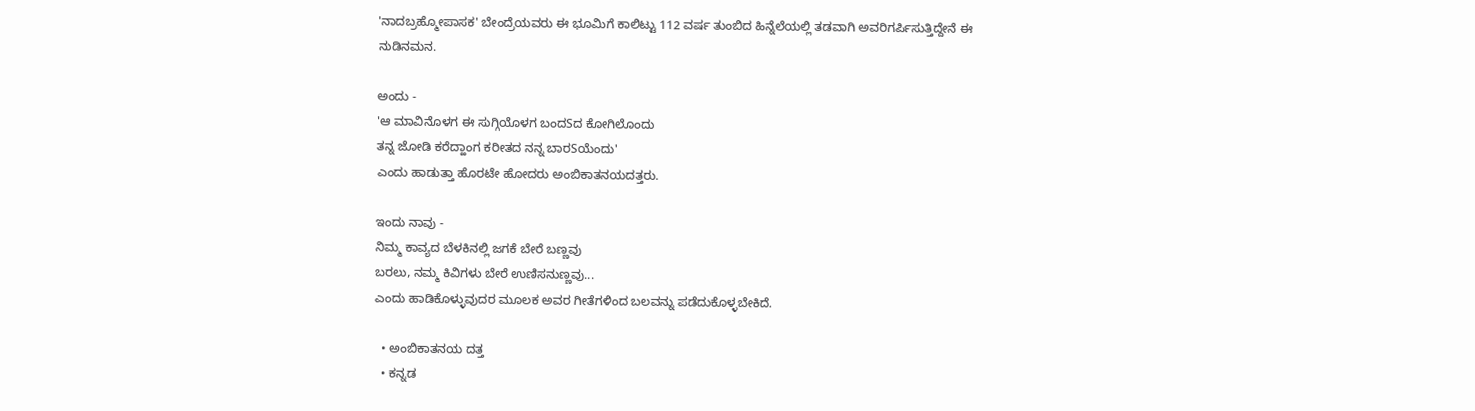'ನಾದಬ್ರಹ್ಮೋಪಾಸಕ' ಬೇಂದ್ರೆಯವರು ಈ ಭೂಮಿಗೆ ಕಾಲಿಟ್ಟು 112 ವರ್ಷ ತುಂಬಿದ ಹಿನ್ನೆಲೆಯಲ್ಲಿ ತಡವಾಗಿ ಅವರಿಗರ್ಪಿಸುತ್ತಿದ್ದೇನೆ ಈ ನುಡಿನಮನ.

ಅಂದು -
'ಆ ಮಾವಿನೊಳಗ ಈ ಸುಗ್ಗಿಯೊಳಗ ಬಂದSದ ಕೋಗಿಲೊಂದು
ತನ್ನ ಜೋಡಿ ಕರೆದ್ಹಾಂಗ ಕರೀತದ ನನ್ನ ಬಾರSಯೆಂದು'
ಎಂದು ಹಾಡುತ್ತಾ ಹೊರಟೇ ಹೋದರು ಅಂಬಿಕಾತನಯದತ್ತರು.

ಇಂದು ನಾವು -
ನಿಮ್ಮ ಕಾವ್ಯದ ಬೆಳಕಿನಲ್ಲಿ ಜಗಕೆ ಬೇರೆ ಬಣ್ಣವು
ಬರಲು, ನಮ್ಮ ಕಿವಿಗಳು ಬೇರೆ ಉಣಿಸನುಣ್ಣವು...
ಎಂದು ಹಾಡಿಕೊಳ್ಳುವುದರ ಮೂಲಕ ಅವರ ಗೀತೆಗಳಿಂದ ಬಲವನ್ನು ಪಡೆದುಕೊಳ್ಳಬೇಕಿದೆ.

  • ಅಂಬಿಕಾತನಯ ದತ್ತ
  • ಕನ್ನಡ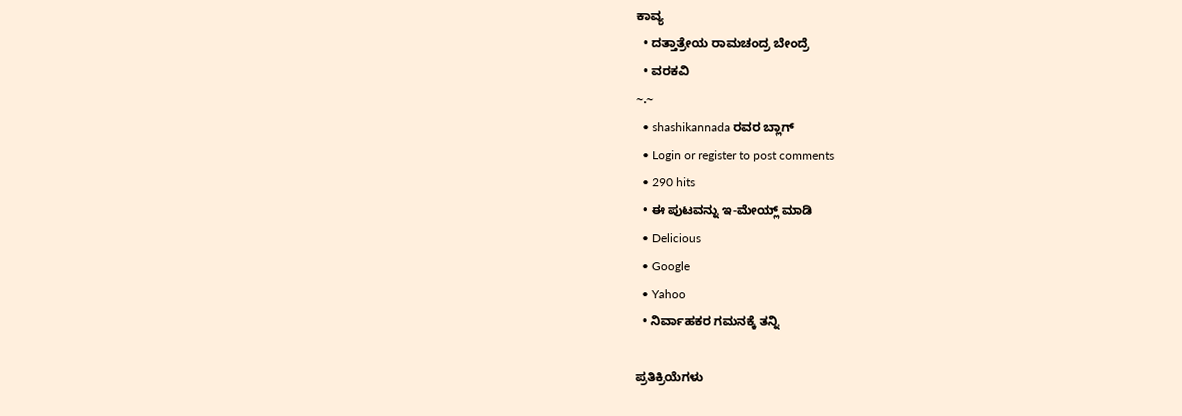ಕಾವ್ಯ
  • ದತ್ತಾತ್ರೇಯ ರಾಮಚಂದ್ರ ಬೇಂದ್ರೆ
  • ವರಕವಿ
~.~
  • shashikannada ರವರ ಬ್ಲಾಗ್
  • Login or register to post comments
  • 290 hits
  • ಈ ಪುಟವನ್ನು ಇ-ಮೇಯ್ಲ್ ಮಾಡಿ
  • Delicious
  • Google
  • Yahoo
  • ನಿರ್ವಾಹಕರ ಗಮನಕ್ಕೆ ತನ್ನಿ

ಪ್ರತಿಕ್ರಿಯೆಗಳು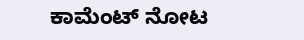ಕಾಮೆಂಟ್ ನೋಟ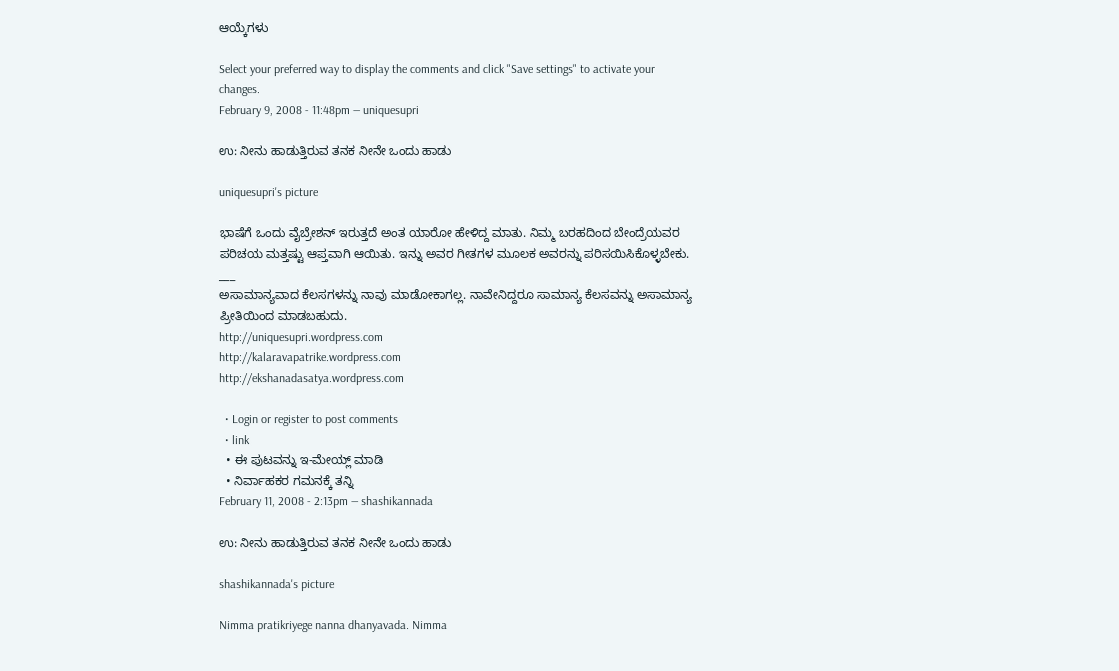ಆಯ್ಕೆಗಳು

Select your preferred way to display the comments and click "Save settings" to activate your changes.
February 9, 2008 - 11:48pm — uniquesupri

ಉ: ನೀನು ಹಾಡುತ್ತಿರುವ ತನಕ ನೀನೇ ಒಂದು ಹಾಡು

uniquesupri's picture

ಭಾಷೆಗೆ ಒಂದು ವೈಬ್ರೇಶನ್ ಇರುತ್ತದೆ ಅಂತ ಯಾರೋ ಹೇಳಿದ್ದ ಮಾತು. ನಿಮ್ಮ ಬರಹದಿಂದ ಬೇಂದ್ರೆಯವರ ಪರಿಚಯ ಮತ್ತಷ್ಟು ಆಪ್ತವಾಗಿ ಆಯಿತು. ಇನ್ನು ಅವರ ಗೀತಗಳ ಮೂಲಕ ಅವರನ್ನು ಪರಿಸಯಿಸಿಕೊಳ್ಳಬೇಕು.
___
ಅಸಾಮಾನ್ಯವಾದ ಕೆಲಸಗಳನ್ನು ನಾವು ಮಾಡೋಕಾಗಲ್ಲ. ನಾವೇನಿದ್ದರೂ ಸಾಮಾನ್ಯ ಕೆಲಸವನ್ನು ಅಸಾಮಾನ್ಯ ಪ್ರೀತಿಯಿಂದ ಮಾಡಬಹುದು.
http://uniquesupri.wordpress.com
http://kalaravapatrike.wordpress.com
http://ekshanadasatya.wordpress.com

  • Login or register to post comments
  • link
  • ಈ ಪುಟವನ್ನು ಇ-ಮೇಯ್ಲ್ ಮಾಡಿ
  • ನಿರ್ವಾಹಕರ ಗಮನಕ್ಕೆ ತನ್ನಿ
February 11, 2008 - 2:13pm — shashikannada

ಉ: ನೀನು ಹಾಡುತ್ತಿರುವ ತನಕ ನೀನೇ ಒಂದು ಹಾಡು

shashikannada's picture

Nimma pratikriyege nanna dhanyavada. Nimma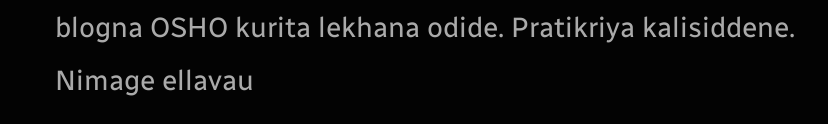blogna OSHO kurita lekhana odide. Pratikriya kalisiddene. Nimage ellavau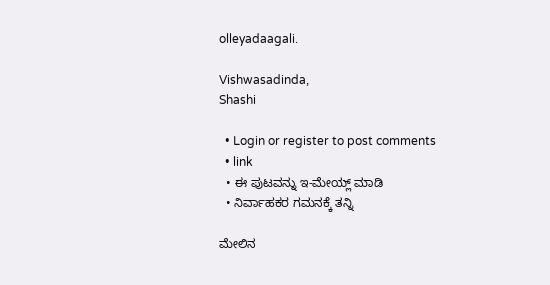olleyadaagali.

Vishwasadinda,
Shashi

  • Login or register to post comments
  • link
  • ಈ ಪುಟವನ್ನು ಇ-ಮೇಯ್ಲ್ ಮಾಡಿ
  • ನಿರ್ವಾಹಕರ ಗಮನಕ್ಕೆ ತನ್ನಿ

ಮೇಲಿನ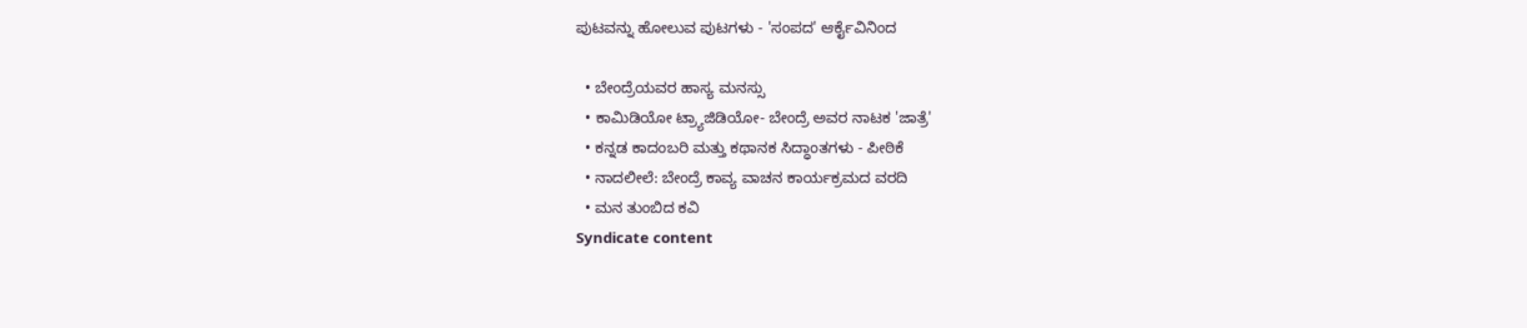ಪುಟವನ್ನು ಹೋಲುವ ಪುಟಗಳು - 'ಸಂಪದ' ಆರ್ಕೈವಿನಿಂದ

  • ಬೇಂದ್ರೆಯವರ ಹಾಸ್ಯ ಮನಸ್ಸು
  • ಕಾಮಿಡಿಯೋ ಟ್ರ್ಯಾಜಿಡಿಯೋ- ಬೇಂದ್ರೆ ಅವರ ನಾಟಕ 'ಜಾತ್ರೆ'
  • ಕನ್ನಡ ಕಾದಂಬರಿ ಮತ್ತು ಕಥಾನಕ ಸಿದ್ಧಾಂತಗಳು - ಪೀಠಿಕೆ
  • ನಾದಲೀಲೆ: ಬೇಂದ್ರೆ ಕಾವ್ಯ ವಾಚನ ಕಾರ್ಯಕ್ರಮದ ವರದಿ
  • ಮನ ತುಂಬಿದ ಕವಿ
Syndicate content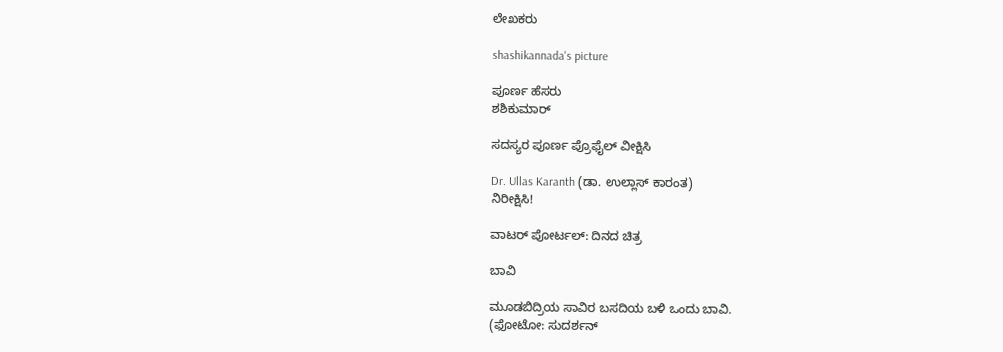ಲೇಖಕರು

shashikannada's picture

ಪೂರ್ಣ ಹೆಸರು
ಶಶಿಕುಮಾರ್

ಸದಸ್ಯರ ಪೂರ್ಣ ಪ್ರೊಫೈಲ್ ವೀಕ್ಷಿಸಿ

Dr. Ullas Karanth (ಡಾ. ಉಲ್ಲಾಸ್ ಕಾರಂತ)
ನಿರೀಕ್ಷಿಸಿ!

ವಾಟರ್ ಪೋರ್ಟಲ್: ದಿನದ ಚಿತ್ರ

ಬಾವಿ

ಮೂಡಬಿದ್ರಿಯ ಸಾವಿರ ಬಸದಿಯ ಬಳಿ ಒಂದು ಬಾವಿ.
(ಫೋಟೋ: ಸುದರ್ಶನ್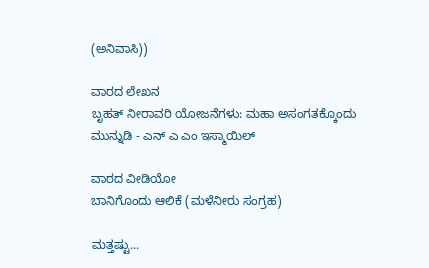(ಅನಿವಾಸಿ))

ವಾರದ ಲೇಖನ
ಬೃಹತ್ ನೀರಾವರಿ ಯೋಜನೆಗಳು: ಮಹಾ ಅಸಂಗತಕ್ಕೊಂದು ಮುನ್ನುಡಿ - ಎನ್ ಎ ಎಂ ಇಸ್ಮಾಯಿಲ್

ವಾರದ ವೀಡಿಯೋ
ಬಾನಿಗೊಂದು ಆಲಿಕೆ (ಮಳೆನೀರು ಸಂಗ್ರಹ)

ಮತ್ತಷ್ಟು...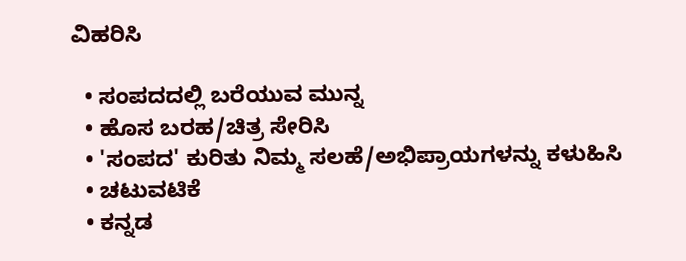ವಿಹರಿಸಿ

  • ಸಂಪದದಲ್ಲಿ ಬರೆಯುವ ಮುನ್ನ
  • ಹೊಸ ಬರಹ/ಚಿತ್ರ ಸೇರಿಸಿ
  • 'ಸಂಪದ' ಕುರಿತು ನಿಮ್ಮ ಸಲಹೆ/ಅಭಿಪ್ರಾಯಗಳನ್ನು ಕಳುಹಿಸಿ
  • ಚಟುವಟಿಕೆ
  • ಕನ್ನಡ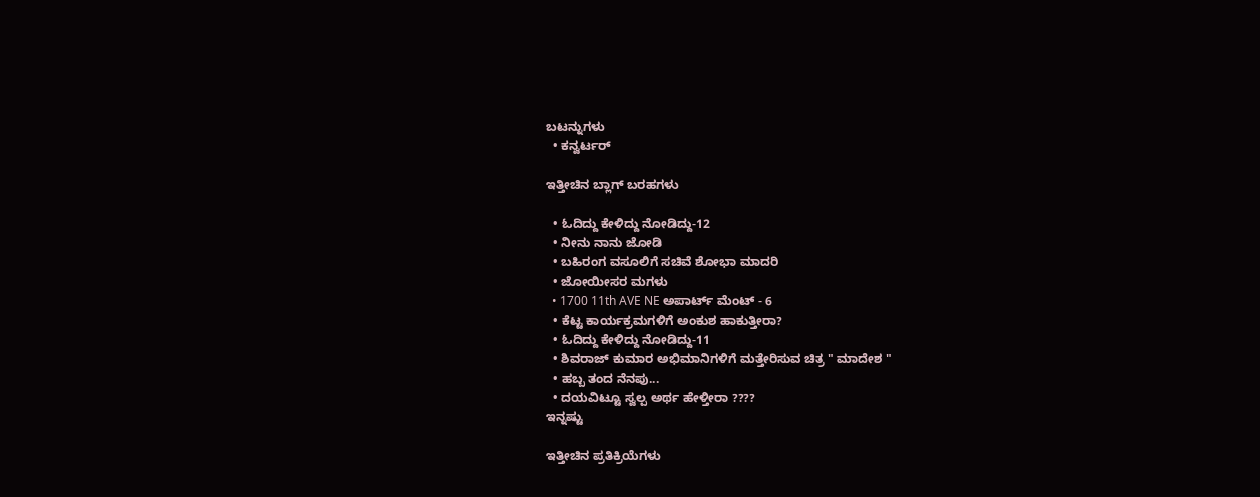ಬಟನ್ನುಗಳು
  • ಕನ್ವರ್ಟರ್

ಇತ್ತೀಚಿನ ಬ್ಲಾಗ್ ಬರಹಗಳು

  • ಓದಿದ್ದು ಕೇಳಿದ್ದು ನೋಡಿದ್ದು-12
  • ನೀನು ನಾನು ಜೋಡಿ
  • ಬಹಿರಂಗ ವಸೂಲಿಗೆ ಸಚಿವೆ ಶೋಭಾ ಮಾದರಿ
  • ಜೋಯೀಸರ ಮಗಳು
  • 1700 11th AVE NE ಅಪಾರ್ಟ್ ಮೆಂಟ್ - 6
  • ಕೆಟ್ಟ ಕಾರ್ಯಕ್ರಮಗಳಿಗೆ ಅಂಕುಶ ಹಾಕುತ್ತೀರಾ?
  • ಓದಿದ್ದು ಕೇಳಿದ್ದು ನೋಡಿದ್ದು-11
  • ಶಿವರಾಜ್ ಕುಮಾರ ಅಭಿಮಾನಿಗಳಿಗೆ ಮತ್ತೇರಿಸುವ ಚಿತ್ರ " ಮಾದೇಶ "
  • ಹಬ್ಬ ತಂದ ನೆನಪು...
  • ದಯವಿಟ್ಟೂ ಸ್ವಲ್ಪ ಅರ್ಥ ಹೇಳ್ತೀರಾ ????
ಇನ್ನಷ್ಟು

ಇತ್ತೀಚಿನ ಪ್ರತಿಕ್ರಿಯೆಗಳು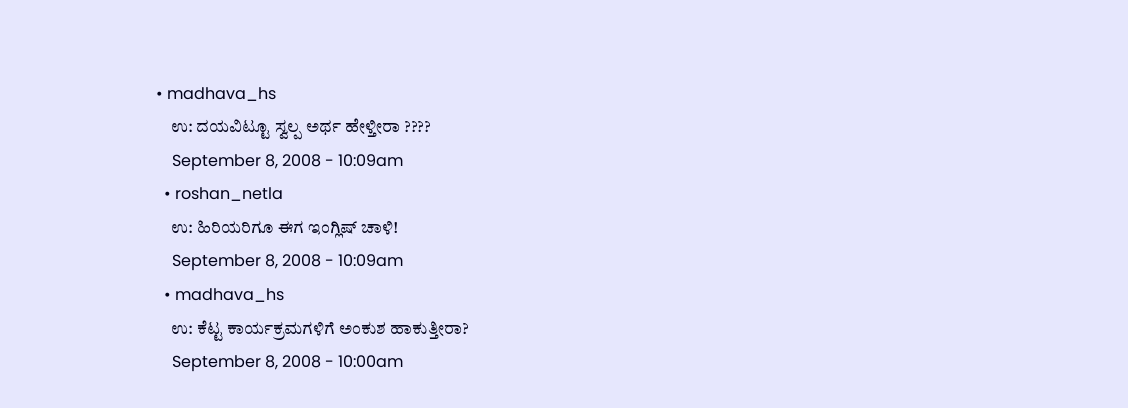• madhava_hs
    ಉ: ದಯವಿಟ್ಟೂ ಸ್ವಲ್ಪ ಅರ್ಥ ಹೇಳ್ತೀರಾ ????
    September 8, 2008 - 10:09am
  • roshan_netla
    ಉ: ಹಿರಿಯರಿಗೂ ಈಗ ಇಂಗ್ಲಿಷ್ ಚಾಳಿ!
    September 8, 2008 - 10:09am
  • madhava_hs
    ಉ: ಕೆಟ್ಟ ಕಾರ್ಯಕ್ರಮಗಳಿಗೆ ಅಂಕುಶ ಹಾಕುತ್ತೀರಾ?
    September 8, 2008 - 10:00am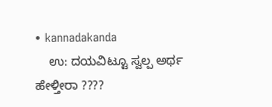• kannadakanda
    ಉ: ದಯವಿಟ್ಟೂ ಸ್ವಲ್ಪ ಅರ್ಥ ಹೇಳ್ತೀರಾ ????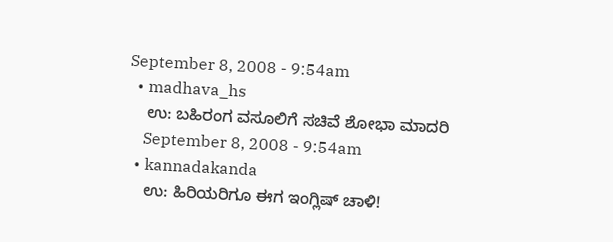September 8, 2008 - 9:54am
  • madhava_hs
    ಉ: ಬಹಿರಂಗ ವಸೂಲಿಗೆ ಸಚಿವೆ ಶೋಭಾ ಮಾದರಿ
    September 8, 2008 - 9:54am
  • kannadakanda
    ಉ: ಹಿರಿಯರಿಗೂ ಈಗ ಇಂಗ್ಲಿಷ್ ಚಾಳಿ!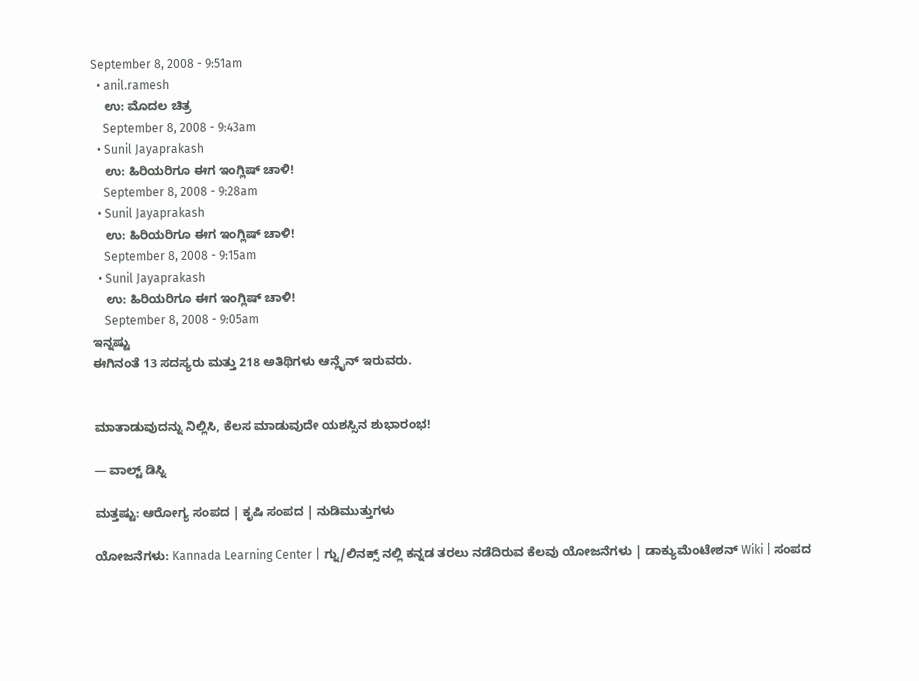September 8, 2008 - 9:51am
  • anil.ramesh
    ಉ: ಮೊದಲ ಚಿತ್ರ
    September 8, 2008 - 9:43am
  • Sunil Jayaprakash
    ಉ: ಹಿರಿಯರಿಗೂ ಈಗ ಇಂಗ್ಲಿಷ್ ಚಾಳಿ!
    September 8, 2008 - 9:28am
  • Sunil Jayaprakash
    ಉ: ಹಿರಿಯರಿಗೂ ಈಗ ಇಂಗ್ಲಿಷ್ ಚಾಳಿ!
    September 8, 2008 - 9:15am
  • Sunil Jayaprakash
    ಉ: ಹಿರಿಯರಿಗೂ ಈಗ ಇಂಗ್ಲಿಷ್ ಚಾಳಿ!
    September 8, 2008 - 9:05am
ಇನ್ನಷ್ಟು
ಈಗಿನಂತೆ 13 ಸದಸ್ಯರು ಮತ್ತು 218 ಅತಿಥಿಗಳು ಆನ್ಲೈನ್ ಇರುವರು.


ಮಾತಾಡುವುದನ್ನು ನಿಲ್ಲಿಸಿ, ಕೆಲಸ ಮಾಡುವುದೇ ಯಶಸ್ಸಿನ ಶುಭಾರಂಭ!

— ವಾಲ್ಟ್ ಡಿಸ್ನಿ

ಮತ್ತಷ್ಟು: ಆರೋಗ್ಯ ಸಂಪದ | ಕೃಷಿ ಸಂಪದ | ನುಡಿಮುತ್ತುಗಳು

ಯೋಜನೆಗಳು: Kannada Learning Center | ಗ್ನು/ಲಿನಕ್ಸ್ ನಲ್ಲಿ ಕನ್ನಡ ತರಲು ನಡೆದಿರುವ ಕೆಲವು ಯೋಜನೆಗಳು | ಡಾಕ್ಯುಮೆಂಟೇಶನ್ Wiki | ಸಂಪದ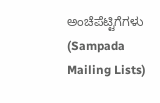ಅಂಚೆಪೆಟ್ಟಿಗೆಗಳು (Sampada Mailing Lists)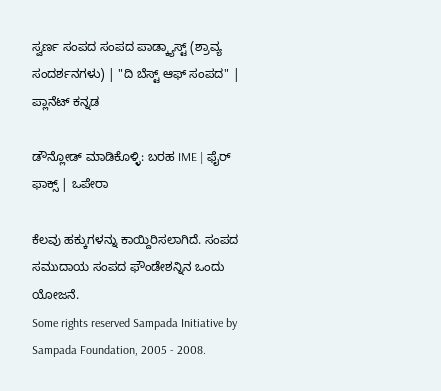ಸ್ವರ್ಣ ಸಂಪದ ಸಂಪದ ಪಾಡ್ಕ್ಯಾಸ್ಟ್ (ಶ್ರಾವ್ಯ ಸಂದರ್ಶನಗಳು) | "ದಿ ಬೆಸ್ಟ್ ಆಫ್ ಸಂಪದ" | ಪ್ಲಾನೆಟ್ ಕನ್ನಡ

ಡೌನ್ಲೋಡ್ ಮಾಡಿಕೊಳ್ಳಿ: ಬರಹ IME | ಫೈರ್ ಫಾಕ್ಸ್ | ಒಪೇರಾ

ಕೆಲವು ಹಕ್ಕುಗಳನ್ನು ಕಾಯ್ದಿರಿಸಲಾಗಿದೆ. ಸಂಪದ ಸಮುದಾಯ ಸಂಪದ ಫೌಂಡೇಶನ್ನಿನ ಒಂದು ಯೋಜನೆ.
Some rights reserved Sampada Initiative by Sampada Foundation, 2005 - 2008.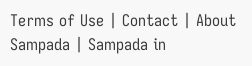Terms of Use | Contact | About Sampada | Sampada in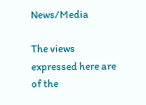News/Media

The views expressed here are of the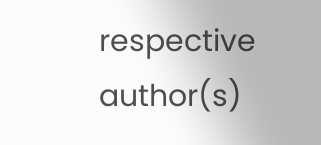respective author(s)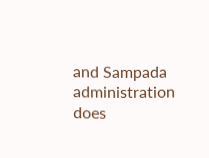and Sampada administration does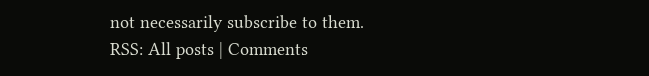not necessarily subscribe to them.
RSS: All posts | Comments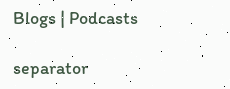Blogs | Podcasts

separator